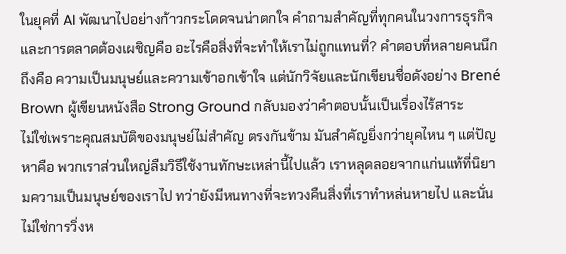ในยุคที่ AI พัฒนาไปอย่างก้าวกระโดดจนน่าตกใจ คำถามสำคัญที่ทุกคนในวงการธุรกิจและการตลาดต้องเผชิญคือ อะไรคือสิ่งที่จะทำให้เราไม่ถูกแทนที่? คำตอบที่หลายคนนึกถึงคือ ความเป็นมนุษย์และความเข้าอกเข้าใจ แต่นักวิจัยและนักเขียนชื่อดังอย่าง Brené Brown ผู้เขียนหนังสือ Strong Ground กลับมองว่าคำตอบนั้นเป็นเรื่องไร้สาระ
ไม่ใช่เพราะคุณสมบัติของมนุษย์ไม่สำคัญ ตรงกันข้าม มันสำคัญยิ่งกว่ายุคไหน ๆ แต่ปัญหาคือ พวกเราส่วนใหญ่ลืมวิธีใช้งานทักษะเหล่านี้ไปแล้ว เราหลุดลอยจากแก่นแท้ที่นิยามความเป็นมนุษย์ของเราไป ทว่ายังมีหนทางที่จะทวงคืนสิ่งที่เราทำหล่นหายไป และนั่นไม่ใช่การวิ่งห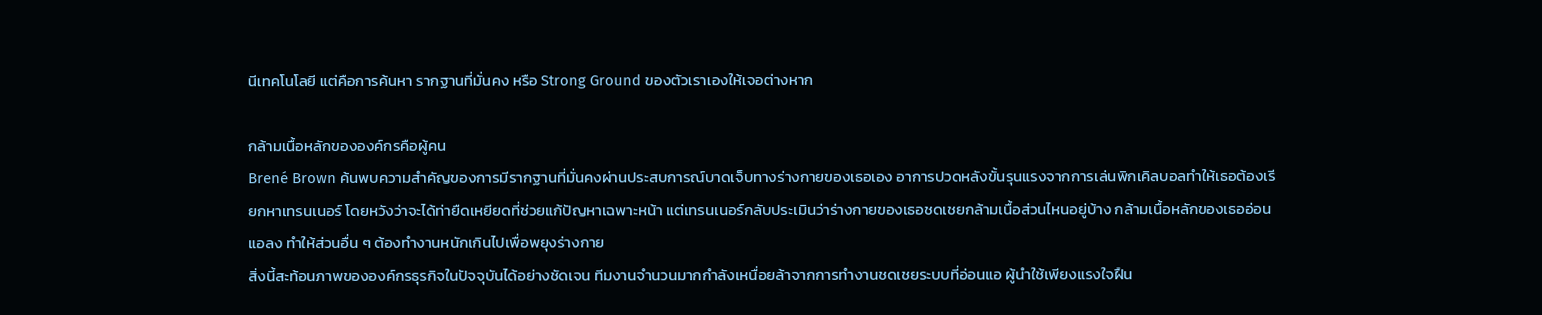นีเทคโนโลยี แต่คือการค้นหา รากฐานที่มั่นคง หรือ Strong Ground ของตัวเราเองให้เจอต่างหาก

กล้ามเนื้อหลักขององค์กรคือผู้คน
Brené Brown ค้นพบความสำคัญของการมีรากฐานที่มั่นคงผ่านประสบการณ์บาดเจ็บทางร่างกายของเธอเอง อาการปวดหลังขั้นรุนแรงจากการเล่นพิกเคิลบอลทำให้เธอต้องเรียกหาเทรนเนอร์ โดยหวังว่าจะได้ท่ายืดเหยียดที่ช่วยแก้ปัญหาเฉพาะหน้า แต่เทรนเนอร์กลับประเมินว่าร่างกายของเธอชดเชยกล้ามเนื้อส่วนไหนอยู่บ้าง กล้ามเนื้อหลักของเธออ่อนแอลง ทำให้ส่วนอื่น ๆ ต้องทำงานหนักเกินไปเพื่อพยุงร่างกาย
สิ่งนี้สะท้อนภาพขององค์กรธุรกิจในปัจจุบันได้อย่างชัดเจน ทีมงานจำนวนมากกำลังเหนื่อยล้าจากการทำงานชดเชยระบบที่อ่อนแอ ผู้นำใช้เพียงแรงใจฝืน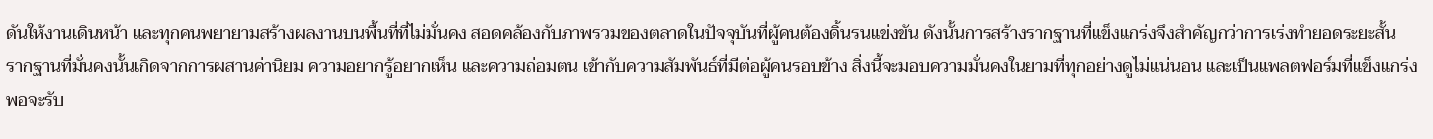ดันให้งานเดินหน้า และทุกคนพยายามสร้างผลงานบนพื้นที่ที่ไม่มั่นคง สอดคล้องกับภาพรวมของตลาดในปัจจุบันที่ผู้คนต้องดิ้นรนแข่งขัน ดังนั้นการสร้างรากฐานที่แข็งแกร่งจึงสำคัญกว่าการเร่งทำยอดระยะสั้น
รากฐานที่มั่นคงนั้นเกิดจากการผสานค่านิยม ความอยากรู้อยากเห็น และความถ่อมตน เข้ากับความสัมพันธ์ที่มีต่อผู้คนรอบข้าง สิ่งนี้จะมอบความมั่นคงในยามที่ทุกอย่างดูไม่แน่นอน และเป็นแพลตฟอร์มที่แข็งแกร่งพอจะรับ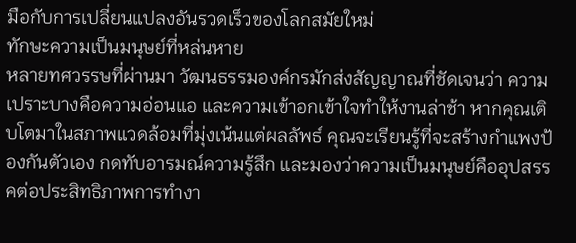มือกับการเปลี่ยนแปลงอันรวดเร็วของโลกสมัยใหม่
ทักษะความเป็นมนุษย์ที่หล่นหาย
หลายทศวรรษที่ผ่านมา วัฒนธรรมองค์กรมักส่งสัญญาณที่ชัดเจนว่า ความเปราะบางคือความอ่อนแอ และความเข้าอกเข้าใจทำให้งานล่าช้า หากคุณเติบโตมาในสภาพแวดล้อมที่มุ่งเน้นแต่ผลลัพธ์ คุณจะเรียนรู้ที่จะสร้างกำแพงป้องกันตัวเอง กดทับอารมณ์ความรู้สึก และมองว่าความเป็นมนุษย์คืออุปสรรคต่อประสิทธิภาพการทำงา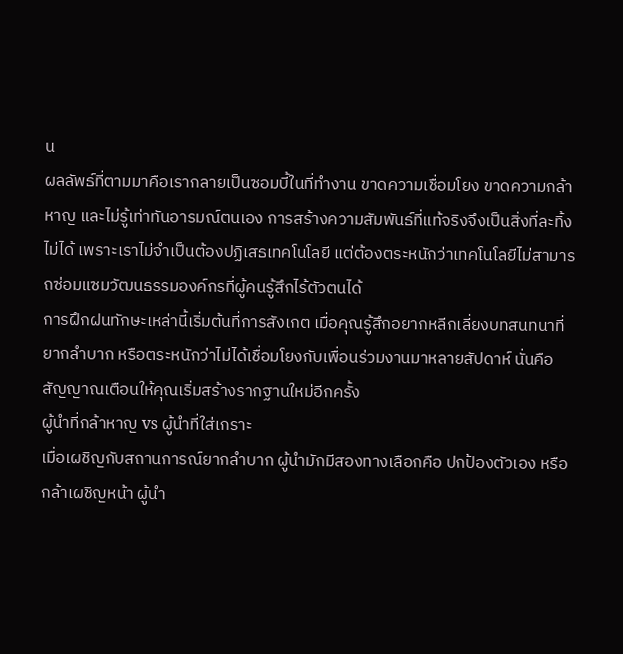น
ผลลัพธ์ที่ตามมาคือเรากลายเป็นซอมบี้ในที่ทำงาน ขาดความเชื่อมโยง ขาดความกล้าหาญ และไม่รู้เท่าทันอารมณ์ตนเอง การสร้างความสัมพันธ์ที่แท้จริงจึงเป็นสิ่งที่ละทิ้งไม่ได้ เพราะเราไม่จำเป็นต้องปฏิเสธเทคโนโลยี แต่ต้องตระหนักว่าเทคโนโลยีไม่สามารถซ่อมแซมวัฒนธรรมองค์กรที่ผู้คนรู้สึกไร้ตัวตนได้
การฝึกฝนทักษะเหล่านี้เริ่มต้นที่การสังเกต เมื่อคุณรู้สึกอยากหลีกเลี่ยงบทสนทนาที่ยากลำบาก หรือตระหนักว่าไม่ได้เชื่อมโยงกับเพื่อนร่วมงานมาหลายสัปดาห์ นั่นคือสัญญาณเตือนให้คุณเริ่มสร้างรากฐานใหม่อีกครั้ง
ผู้นำที่กล้าหาญ vs ผู้นำที่ใส่เกราะ
เมื่อเผชิญกับสถานการณ์ยากลำบาก ผู้นำมักมีสองทางเลือกคือ ปกป้องตัวเอง หรือ กล้าเผชิญหน้า ผู้นำ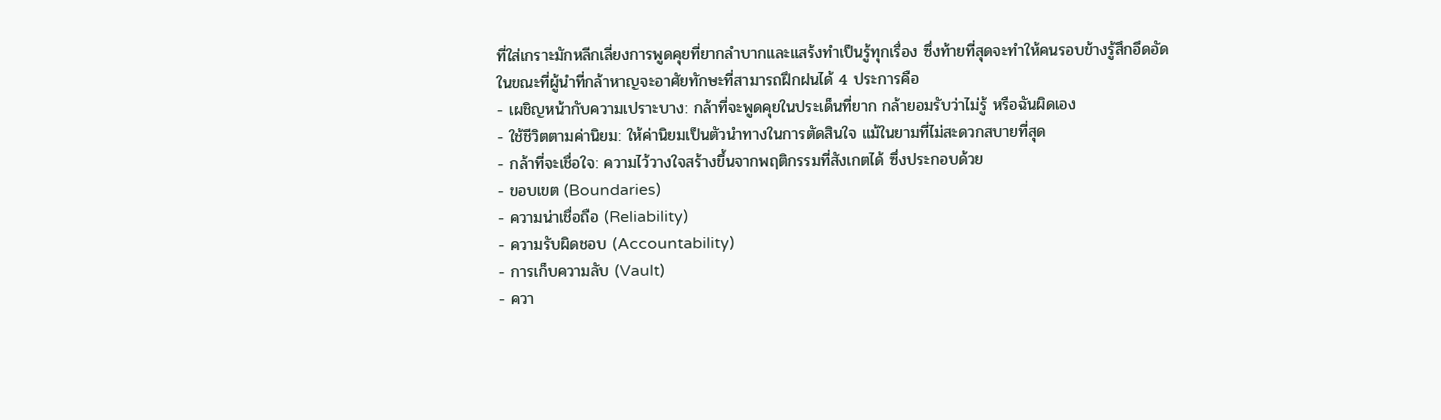ที่ใส่เกราะมักหลีกเลี่ยงการพูดคุยที่ยากลำบากและแสร้งทำเป็นรู้ทุกเรื่อง ซึ่งท้ายที่สุดจะทำให้คนรอบข้างรู้สึกอึดอัด ในขณะที่ผู้นำที่กล้าหาญจะอาศัยทักษะที่สามารถฝึกฝนได้ 4 ประการคือ
- เผชิญหน้ากับความเปราะบาง: กล้าที่จะพูดคุยในประเด็นที่ยาก กล้ายอมรับว่าไม่รู้ หรือฉันผิดเอง
- ใช้ชีวิตตามค่านิยม: ให้ค่านิยมเป็นตัวนำทางในการตัดสินใจ แม้ในยามที่ไม่สะดวกสบายที่สุด
- กล้าที่จะเชื่อใจ: ความไว้วางใจสร้างขึ้นจากพฤติกรรมที่สังเกตได้ ซึ่งประกอบด้วย
- ขอบเขต (Boundaries)
- ความน่าเชื่อถือ (Reliability)
- ความรับผิดชอบ (Accountability)
- การเก็บความลับ (Vault)
- ควา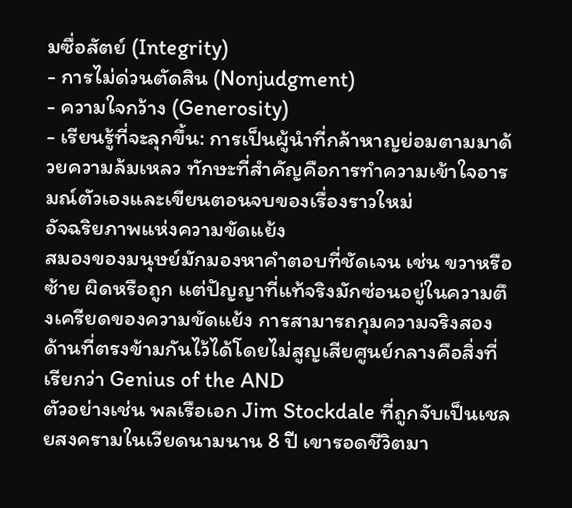มซื่อสัตย์ (Integrity)
- การไม่ด่วนตัดสิน (Nonjudgment)
- ความใจกว้าง (Generosity)
- เรียนรู้ที่จะลุกขึ้น: การเป็นผู้นำที่กล้าหาญย่อมตามมาด้วยความล้มเหลว ทักษะที่สำคัญคือการทำความเข้าใจอารมณ์ตัวเองและเขียนตอนจบของเรื่องราวใหม่
อัจฉริยภาพแห่งความขัดแย้ง
สมองของมนุษย์มักมองหาคำตอบที่ชัดเจน เช่น ขวาหรือซ้าย ผิดหรือถูก แต่ปัญญาที่แท้จริงมักซ่อนอยู่ในความตึงเครียดของความขัดแย้ง การสามารถกุมความจริงสองด้านที่ตรงข้ามกันไว้ได้โดยไม่สูญเสียศูนย์กลางคือสิ่งที่เรียกว่า Genius of the AND
ตัวอย่างเช่น พลเรือเอก Jim Stockdale ที่ถูกจับเป็นเชลยสงครามในเวียดนามนาน 8 ปี เขารอดชีวิตมา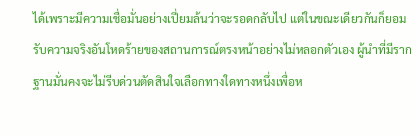ได้เพราะมีความเชื่อมั่นอย่างเปี่ยมล้นว่าจะรอดกลับไป แต่ในขณะเดียวกันก็ยอมรับความจริงอันโหดร้ายของสถานการณ์ตรงหน้าอย่างไม่หลอกตัวเอง ผู้นำที่มีรากฐานมั่นคงจะไม่รีบด่วนตัดสินใจเลือกทางใดทางหนึ่งเพื่อห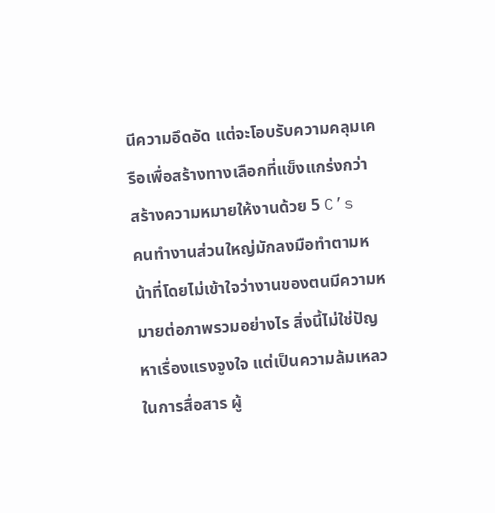นีความอึดอัด แต่จะโอบรับความคลุมเครือเพื่อสร้างทางเลือกที่แข็งแกร่งกว่า
สร้างความหมายให้งานด้วย 5 C’s
คนทำงานส่วนใหญ่มักลงมือทำตามหน้าที่โดยไม่เข้าใจว่างานของตนมีความหมายต่อภาพรวมอย่างไร สิ่งนี้ไม่ใช่ปัญหาเรื่องแรงจูงใจ แต่เป็นความล้มเหลวในการสื่อสาร ผู้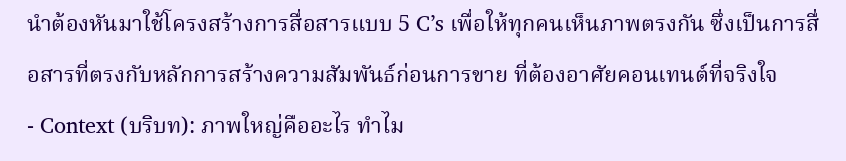นำต้องหันมาใช้โครงสร้างการสื่อสารแบบ 5 C’s เพื่อให้ทุกคนเห็นภาพตรงกัน ซึ่งเป็นการสื่อสารที่ตรงกับหลักการสร้างความสัมพันธ์ก่อนการขาย ที่ต้องอาศัยคอนเทนต์ที่จริงใจ
- Context (บริบท): ภาพใหญ่คืออะไร ทำไม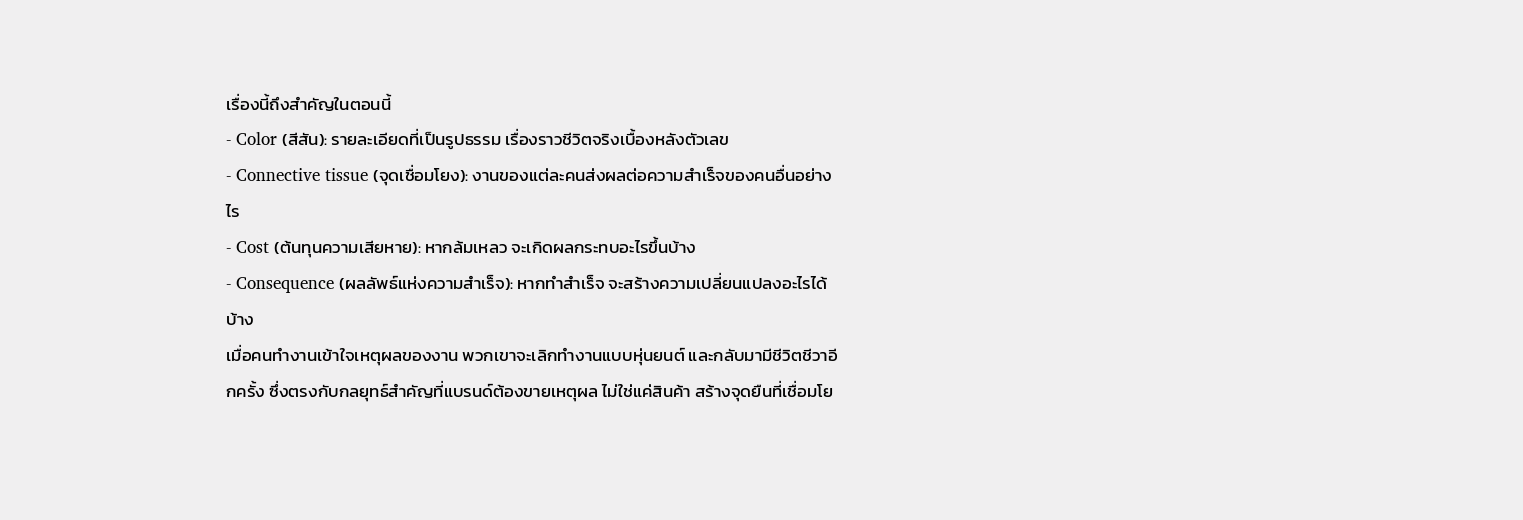เรื่องนี้ถึงสำคัญในตอนนี้
- Color (สีสัน): รายละเอียดที่เป็นรูปธรรม เรื่องราวชีวิตจริงเบื้องหลังตัวเลข
- Connective tissue (จุดเชื่อมโยง): งานของแต่ละคนส่งผลต่อความสำเร็จของคนอื่นอย่างไร
- Cost (ต้นทุนความเสียหาย): หากล้มเหลว จะเกิดผลกระทบอะไรขึ้นบ้าง
- Consequence (ผลลัพธ์แห่งความสำเร็จ): หากทำสำเร็จ จะสร้างความเปลี่ยนแปลงอะไรได้บ้าง
เมื่อคนทำงานเข้าใจเหตุผลของงาน พวกเขาจะเลิกทำงานแบบหุ่นยนต์ และกลับมามีชีวิตชีวาอีกครั้ง ซึ่งตรงกับกลยุทธ์สำคัญที่แบรนด์ต้องขายเหตุผล ไม่ใช่แค่สินค้า สร้างจุดยืนที่เชื่อมโย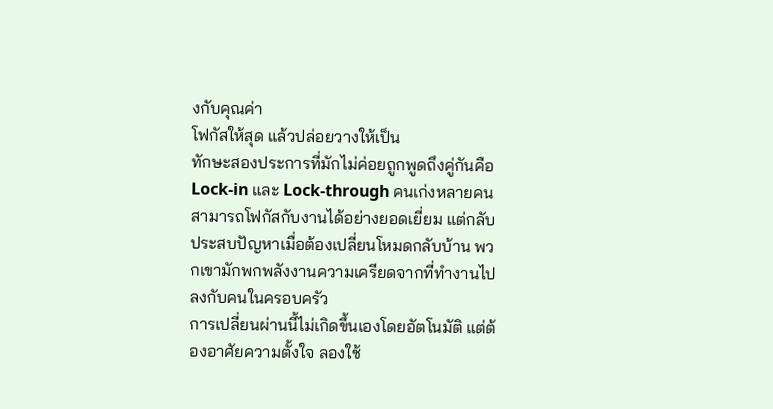งกับคุณค่า
โฟกัสให้สุด แล้วปล่อยวางให้เป็น
ทักษะสองประการที่มักไม่ค่อยถูกพูดถึงคู่กันคือ Lock-in และ Lock-through คนเก่งหลายคนสามารถโฟกัสกับงานได้อย่างยอดเยี่ยม แต่กลับประสบปัญหาเมื่อต้องเปลี่ยนโหมดกลับบ้าน พวกเขามักพกพลังงานความเครียดจากที่ทำงานไปลงกับคนในครอบครัว
การเปลี่ยนผ่านนี้ไม่เกิดขึ้นเองโดยอัตโนมัติ แต่ต้องอาศัยความตั้งใจ ลองใช้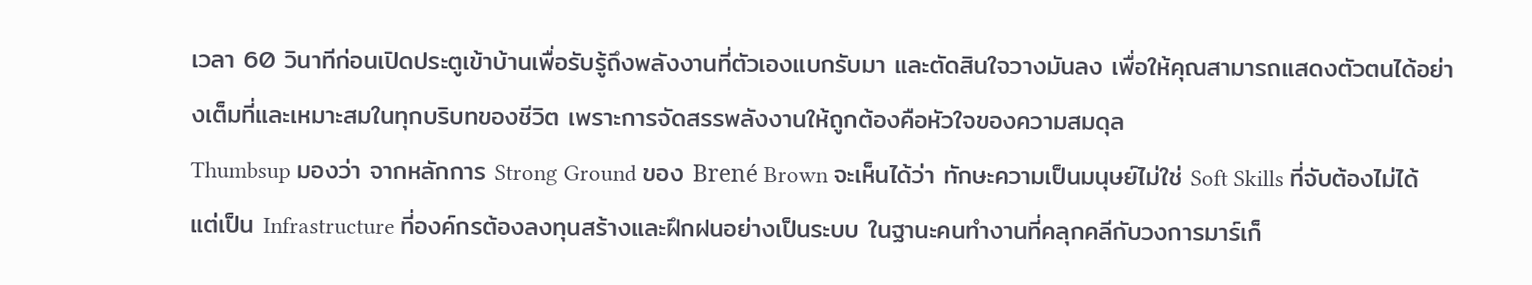เวลา 60 วินาทีก่อนเปิดประตูเข้าบ้านเพื่อรับรู้ถึงพลังงานที่ตัวเองแบกรับมา และตัดสินใจวางมันลง เพื่อให้คุณสามารถแสดงตัวตนได้อย่างเต็มที่และเหมาะสมในทุกบริบทของชีวิต เพราะการจัดสรรพลังงานให้ถูกต้องคือหัวใจของความสมดุล
Thumbsup มองว่า จากหลักการ Strong Ground ของ Brené Brown จะเห็นได้ว่า ทักษะความเป็นมนุษย์ไม่ใช่ Soft Skills ที่จับต้องไม่ได้ แต่เป็น Infrastructure ที่องค์กรต้องลงทุนสร้างและฝึกฝนอย่างเป็นระบบ ในฐานะคนทำงานที่คลุกคลีกับวงการมาร์เก็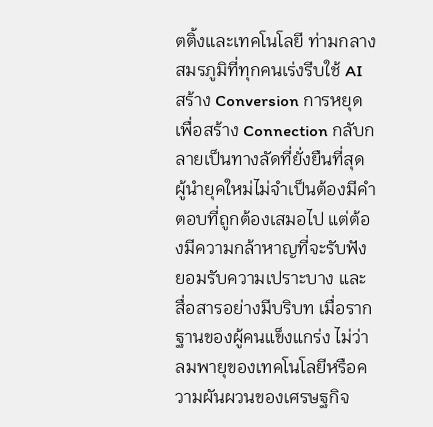ตติ้งและเทคโนโลยี ท่ามกลางสมรภูมิที่ทุกคนเร่งรีบใช้ AI สร้าง Conversion การหยุดเพื่อสร้าง Connection กลับกลายเป็นทางลัดที่ยั่งยืนที่สุด
ผู้นำยุคใหม่ไม่จำเป็นต้องมีคำตอบที่ถูกต้องเสมอไป แต่ต้องมีความกล้าหาญที่จะรับฟัง ยอมรับความเปราะบาง และสื่อสารอย่างมีบริบท เมื่อรากฐานของผู้คนแข็งแกร่ง ไม่ว่าลมพายุของเทคโนโลยีหรือความผันผวนของเศรษฐกิจ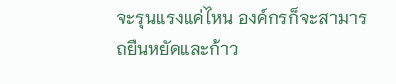จะรุนแรงแค่ไหน องค์กรก็จะสามารถยืนหยัดและก้าว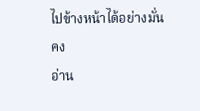ไปข้างหน้าได้อย่างมั่นคง
อ่าน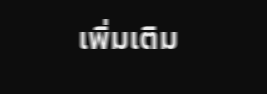เพิ่มเติม